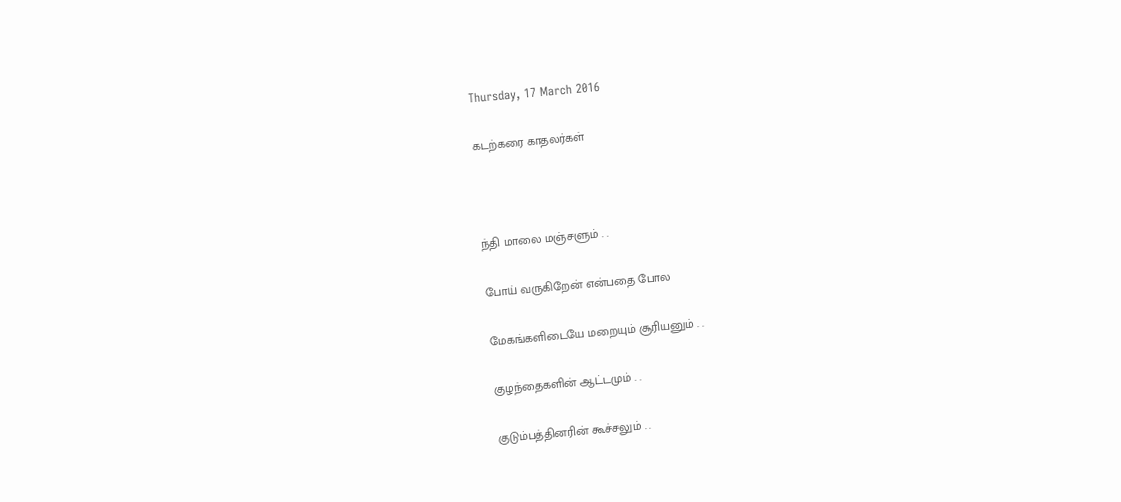Thursday, 17 March 2016

கடற்கரை காதலர்கள்



ந்தி மாலை மஞ்சளும் . .

போய் வருகிறேன் என்பதை போல

மேகங்களிடையே மறையும் சூரியனும் . .

குழந்தைகளின் ஆட்டமும் . .

குடும்பத்தினரின் கூச்சலும் . .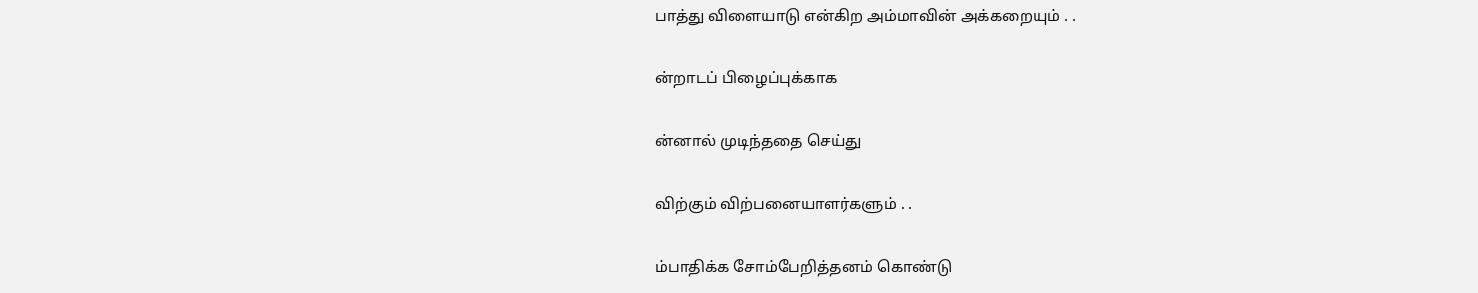பாத்து விளையாடு என்கிற அம்மாவின் அக்கறையும் . .

ன்றாடப் பிழைப்புக்காக

ன்னால் முடிந்ததை செய்து

விற்கும் விற்பனையாளர்களும் . .

ம்பாதிக்க சோம்பேறித்தனம் கொண்டு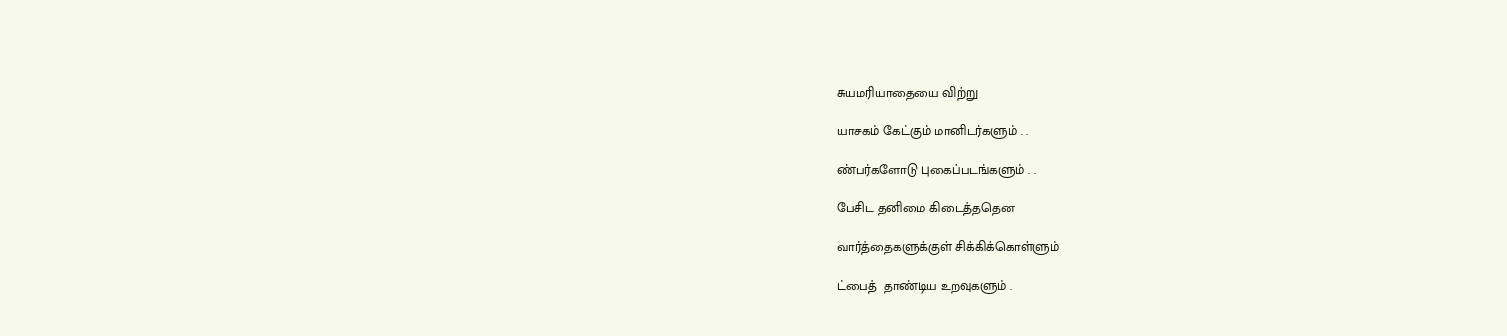சுயமரியாதையை விற்று

யாசகம் கேட்கும் மானிடர்களும் . .

ண்பர்களோடு புகைப்படங்களும் . .

பேசிட தனிமை கிடைத்ததென

வார்த்தைகளுக்குள் சிக்கிக்கொள்ளும்

ட்பைத்  தாண்டிய உறவுகளும் .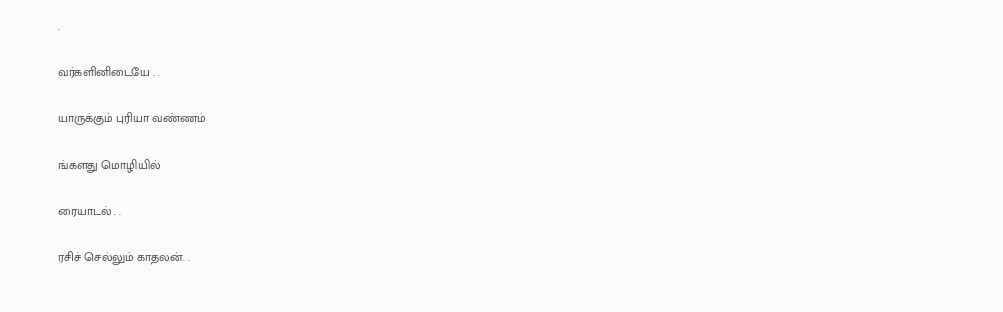.

வர்களினிடையே . .

யாருக்கும் புரியா வண்ணம்

ங்களது மொழியில்

ரையாடல் . .

ரசிச் செல்லும் காதலன். .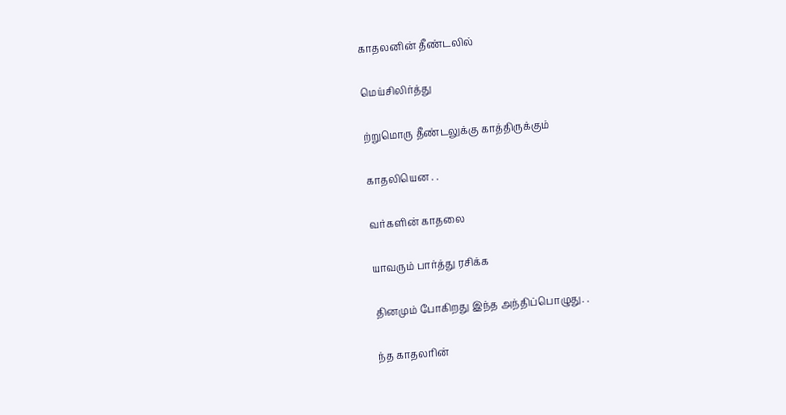காதலனின் தீண்டலில்

மெய்சிலிர்த்து

ற்றுமொரு தீண்டலுக்கு காத்திருக்கும்

காதலியென . .

வர்களின் காதலை

யாவரும் பார்த்து ரசிக்க

தினமும் போகிறது இந்த அந்திப்பொழுது. .

ந்த காதலரின்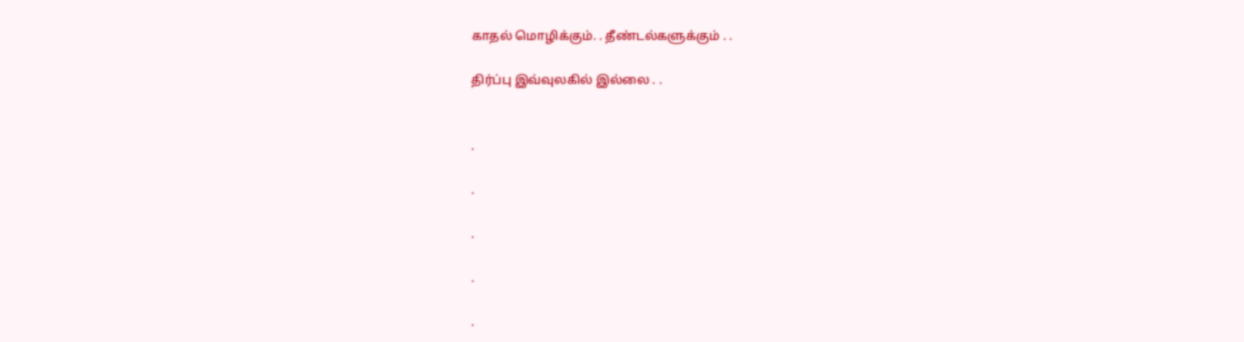காதல் மொழிக்கும். . தீண்டல்களுக்கும் . .

திர்ப்பு இவ்வுலகில் இல்லை . .


.

.

.

.

.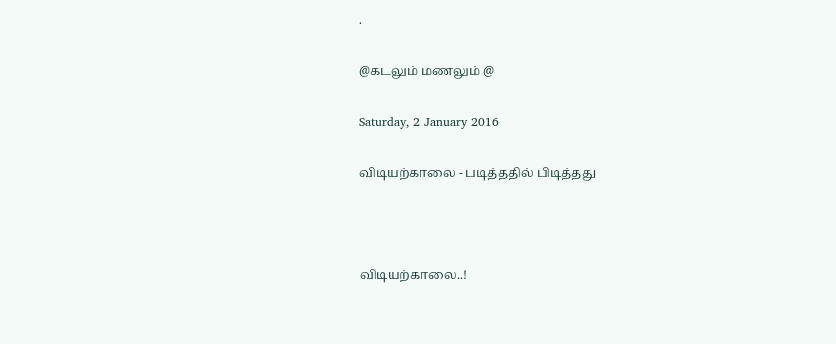.

@கடலும் மணலும் @

Saturday, 2 January 2016

விடியற்காலை - படித்ததில் பிடித்தது



விடியற்காலை..!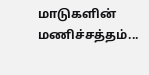மாடுகளின் மணிச்சத்தம்...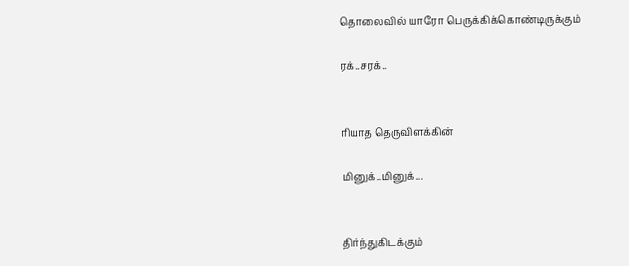தொலைவில் யாரோ பெருக்கிக்கொண்டிருக்கும்

ரக்..சரக்..


ரியாத தெருவிளக்கின்

மினுக்..மினுக்...


திர்ந்துகிடக்கும்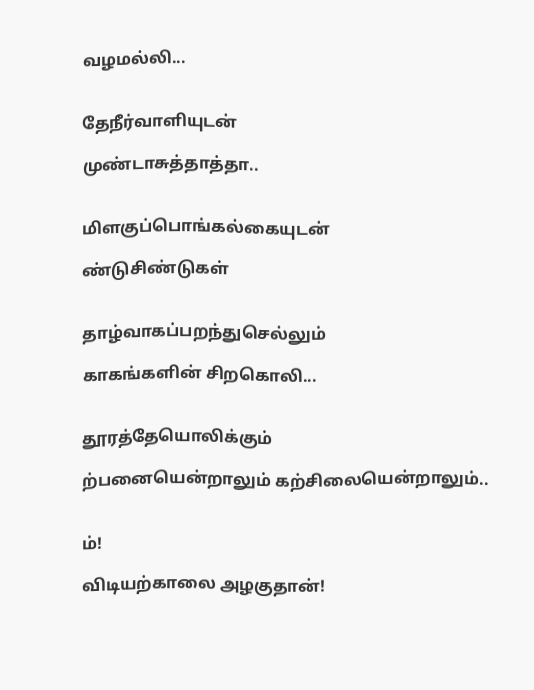வழமல்லி...


தேநீர்வாளியுடன்

முண்டாசுத்தாத்தா..


மிளகுப்பொங்கல்கையுடன்

ண்டுசிண்டுகள்


தாழ்வாகப்பறந்துசெல்லும்

காகங்களின் சிறகொலி...


தூரத்தேயொலிக்கும்

ற்பனையென்றாலும் கற்சிலையென்றாலும்..


ம்!

விடியற்காலை அழகுதான்!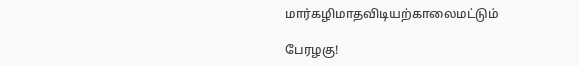மார்கழிமாதவிடியற்காலைமட்டும்

பேரழகு!